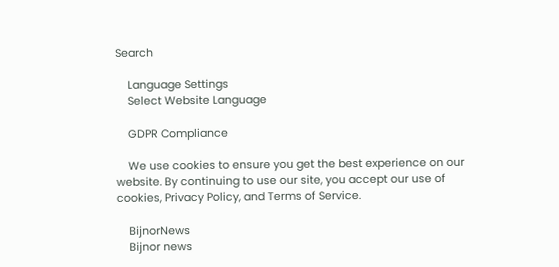Search

    Language Settings
    Select Website Language

    GDPR Compliance

    We use cookies to ensure you get the best experience on our website. By continuing to use our site, you accept our use of cookies, Privacy Policy, and Terms of Service.

    BijnorNews
    Bijnor news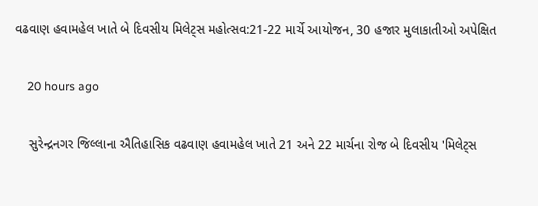વઢવાણ હવામહેલ ખાતે બે દિવસીય મિલેટ્સ મહોત્સવ:21-22 માર્ચે આયોજન, 30 હજાર મુલાકાતીઓ અપેક્ષિત

    20 hours ago

    સુરેન્દ્રનગર જિલ્લાના ઐતિહાસિક વઢવાણ હવામહેલ ખાતે 21 અને 22 માર્ચના રોજ બે દિવસીય 'મિલેટ્સ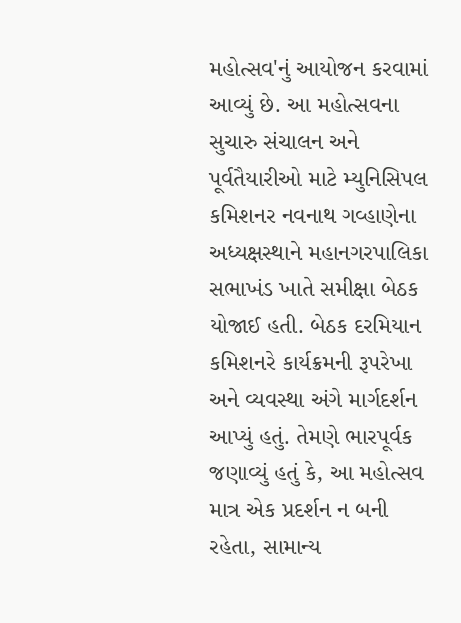મહોત્સવ'નું આયોજન કરવામાં આવ્યું છે. આ મહોત્સવના સુચારુ સંચાલન અને પૂર્વતૈયારીઓ માટે મ્યુનિસિપલ કમિશનર નવનાથ ગવ્હાણેના અધ્યક્ષસ્થાને મહાનગરપાલિકા સભાખંડ ખાતે સમીક્ષા બેઠક યોજાઈ હતી. બેઠક દરમિયાન કમિશનરે કાર્યક્રમની રૂપરેખા અને વ્યવસ્થા અંગે માર્ગદર્શન આપ્યું હતું. તેમણે ભારપૂર્વક જણાવ્યું હતું કે, આ મહોત્સવ માત્ર એક પ્રદર્શન ન બની રહેતા, સામાન્ય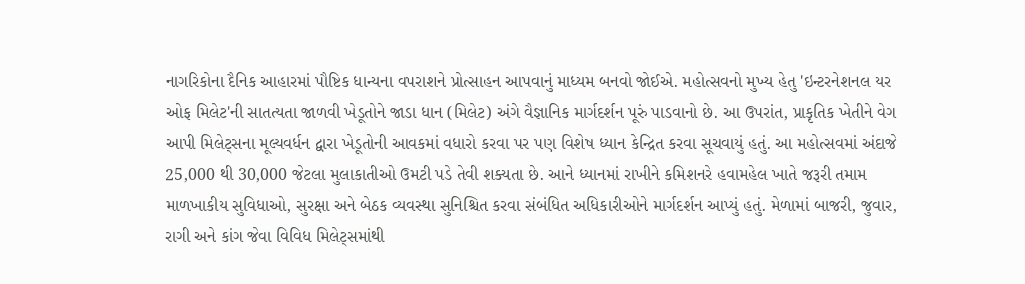નાગરિકોના દૈનિક આહારમાં પૌષ્ટિક ધાન્યના વપરાશને પ્રોત્સાહન આપવાનું માધ્યમ બનવો જોઈએ. મહોત્સવનો મુખ્ય હેતુ 'ઇન્ટરનેશનલ યર ઓફ મિલેટ'ની સાતત્યતા જાળવી ખેડૂતોને જાડા ધાન (મિલેટ) અંગે વૈજ્ઞાનિક માર્ગદર્શન પૂરું પાડવાનો છે. આ ઉપરાંત, પ્રાકૃતિક ખેતીને વેગ આપી મિલેટ્સના મૂલ્યવર્ધન દ્વારા ખેડૂતોની આવકમાં વધારો કરવા પર પણ વિશેષ ધ્યાન કેન્દ્રિત કરવા સૂચવાયું હતું. આ મહોત્સવમાં અંદાજે 25,000 થી 30,000 જેટલા મુલાકાતીઓ ઉમટી પડે તેવી શક્યતા છે. આને ધ્યાનમાં રાખીને કમિશનરે હવામહેલ ખાતે જરૂરી તમામ માળખાકીય સુવિધાઓ, સુરક્ષા અને બેઠક વ્યવસ્થા સુનિશ્ચિત કરવા સંબંધિત અધિકારીઓને માર્ગદર્શન આપ્યું હતું. મેળામાં બાજરી, જુવાર, રાગી અને કાંગ જેવા વિવિધ મિલેટ્સમાંથી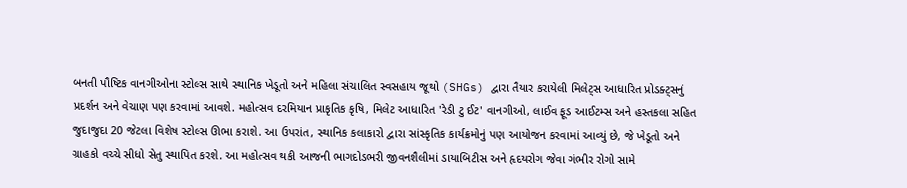બનતી પૌષ્ટિક વાનગીઓના સ્ટોલ્સ સાથે સ્થાનિક ખેડૂતો અને મહિલા સંચાલિત સ્વસહાય જૂથો (SHGs) દ્વારા તૈયાર કરાયેલી મિલેટ્સ આધારિત પ્રોડક્ટ્સનું પ્રદર્શન અને વેચાણ પણ કરવામાં આવશે. મહોત્સવ દરમિયાન પ્રાકૃતિક કૃષિ, મિલેટ આધારિત 'રેડી ટુ ઈટ' વાનગીઓ, લાઈવ ફૂડ આઈટમ્સ અને હસ્તકલા સહિત જુદાજુદા 20 જેટલા વિશેષ સ્ટોલ્સ ઊભા કરાશે. આ ઉપરાંત, સ્થાનિક કલાકારો દ્વારા સાંસ્કૃતિક કાર્યક્રમોનું પણ આયોજન કરવામાં આવ્યું છે, જે ખેડૂતો અને ગ્રાહકો વચ્ચે સીધો સેતુ સ્થાપિત કરશે. આ મહોત્સવ થકી આજની ભાગદોડભરી જીવનશૈલીમાં ડાયાબિટીસ અને હૃદયરોગ જેવા ગંભીર રોગો સામે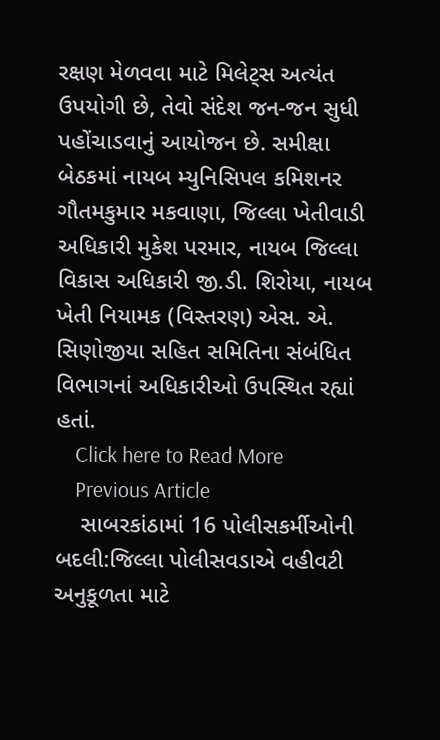રક્ષણ મેળવવા માટે મિલેટ્સ અત્યંત ઉપયોગી છે, તેવો સંદેશ જન-જન સુધી પહોંચાડવાનું આયોજન છે. સમીક્ષા બેઠકમાં નાયબ મ્યુનિસિપલ કમિશનર ગૌતમકુમાર મકવાણા, જિલ્લા ખેતીવાડી અધિકારી મુકેશ પરમાર, નાયબ જિલ્લા વિકાસ અધિકારી જી.ડી. શિરોયા, નાયબ ખેતી નિયામક (વિસ્તરણ) એસ. એ. સિણોજીયા સહિત સમિતિના સંબંધિત વિભાગનાં અધિકારીઓ ઉપસ્થિત રહ્યાં હતાં.
    Click here to Read More
    Previous Article
    સાબરકાંઠામાં 16 પોલીસકર્મીઓની બદલી:જિલ્લા પોલીસવડાએ વહીવટી અનુકૂળતા માટે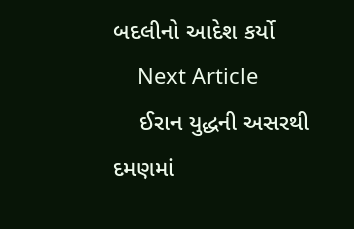બદલીનો આદેશ કર્યો
    Next Article
    ઈરાન યુદ્ધની અસરથી દમણમાં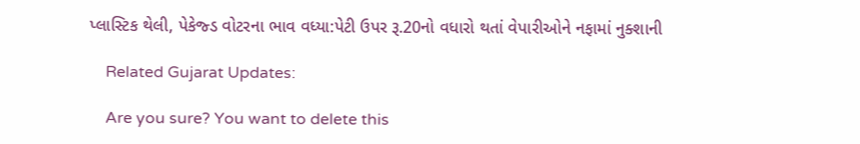પ્લાસ્ટિક થેલી, પેકેજ્ડ વોટરના ભાવ વધ્યા:પેટી ઉપર રૂ.20નો વધારો થતાં વેપારીઓને નફામાં નુક્શાની

    Related Gujarat Updates:

    Are you sure? You want to delete this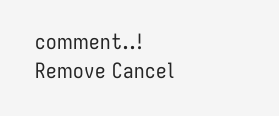comment..! Remove Cancel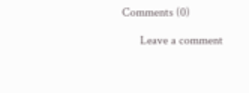Comments (0)

      Leave a comment